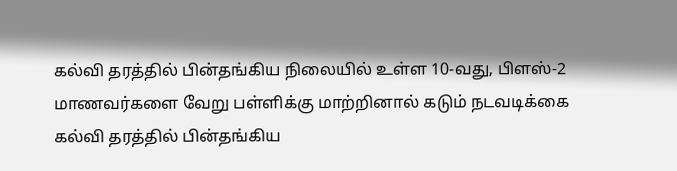கல்வி தரத்தில் பின்தங்கிய நிலையில் உள்ள 10-வது, பிளஸ்-2 மாணவர்களை வேறு பள்ளிக்கு மாற்றினால் கடும் நடவடிக்கை
கல்வி தரத்தில் பின்தங்கிய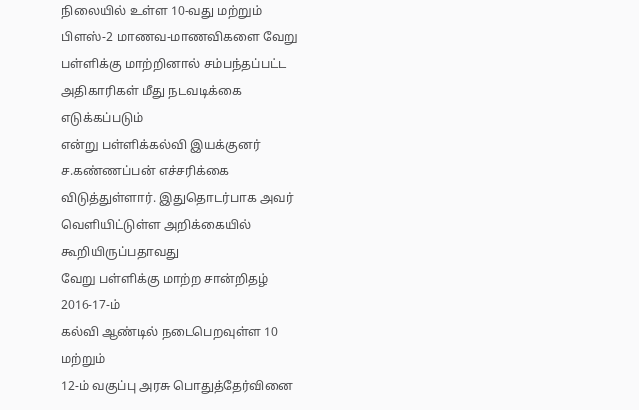நிலையில் உள்ள 10-வது மற்றும்
பிளஸ்-2 மாணவ-மாணவிகளை வேறு
பள்ளிக்கு மாற்றினால் சம்பந்தப்பட்ட
அதிகாரிகள் மீது நடவடிக்கை எடுக்கப்படும்
என்று பள்ளிக்கல்வி இயக்குனர் ச.கண்ணப்பன் எச்சரிக்கை
விடுத்துள்ளார். இதுதொடர்பாக அவர் வெளியிட்டுள்ள அறிக்கையில்
கூறியிருப்பதாவது
வேறு பள்ளிக்கு மாற்ற சான்றிதழ் 2016-17-ம்
கல்வி ஆண்டில் நடைபெறவுள்ள 10 மற்றும்
12-ம் வகுப்பு அரசு பொதுத்தேர்வினை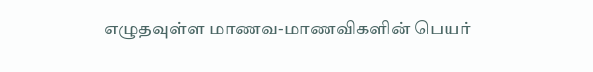எழுதவுள்ள மாணவ-மாணவிகளின் பெயர்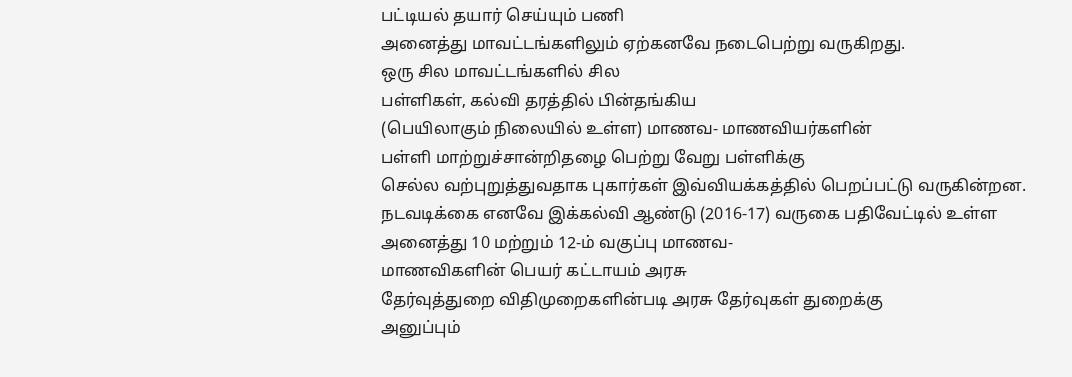பட்டியல் தயார் செய்யும் பணி
அனைத்து மாவட்டங்களிலும் ஏற்கனவே நடைபெற்று வருகிறது.
ஒரு சில மாவட்டங்களில் சில
பள்ளிகள், கல்வி தரத்தில் பின்தங்கிய
(பெயிலாகும் நிலையில் உள்ள) மாணவ- மாணவியர்களின்
பள்ளி மாற்றுச்சான்றிதழை பெற்று வேறு பள்ளிக்கு
செல்ல வற்புறுத்துவதாக புகார்கள் இவ்வியக்கத்தில் பெறப்பட்டு வருகின்றன.
நடவடிக்கை எனவே இக்கல்வி ஆண்டு (2016-17) வருகை பதிவேட்டில் உள்ள
அனைத்து 10 மற்றும் 12-ம் வகுப்பு மாணவ-
மாணவிகளின் பெயர் கட்டாயம் அரசு
தேர்வுத்துறை விதிமுறைகளின்படி அரசு தேர்வுகள் துறைக்கு
அனுப்பும்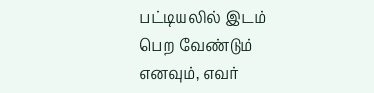பட்டியலில் இடம் பெற வேண்டும்
எனவும், எவர்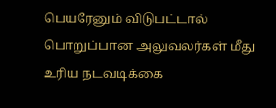பெயரேனும் விடுபட்டால்
பொறுப்பான அலுவலர்கள் மீது உரிய நடவடிக்கை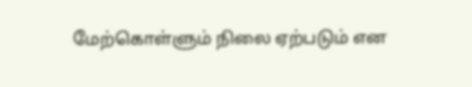மேற்கொள்ளும் நிலை ஏற்படும் என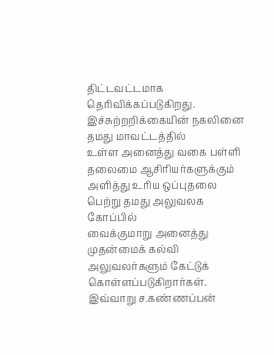திட்டவட்டமாக தெரிவிக்கப்படுகிறது. இச்சுற்றறிக்கையின் நகலினை தமது மாவட்டத்தில்
உள்ள அனைத்து வகை பள்ளி
தலைமை ஆசிரியர்களுக்கும் அளித்து உரிய ஒப்புதலை
பெற்று தமது அலுவலக கோப்பில்
வைக்குமாறு அனைத்து முதன்மைக் கல்வி
அலுவலர்களும் கேட்டுக் கொள்ளப்படுகிறார்கள். இவ்வாறு ச.கண்ணப்பன்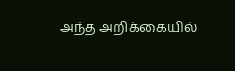அந்த அறிக்கையில்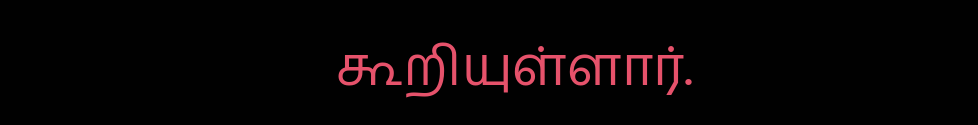கூறியுள்ளார்.